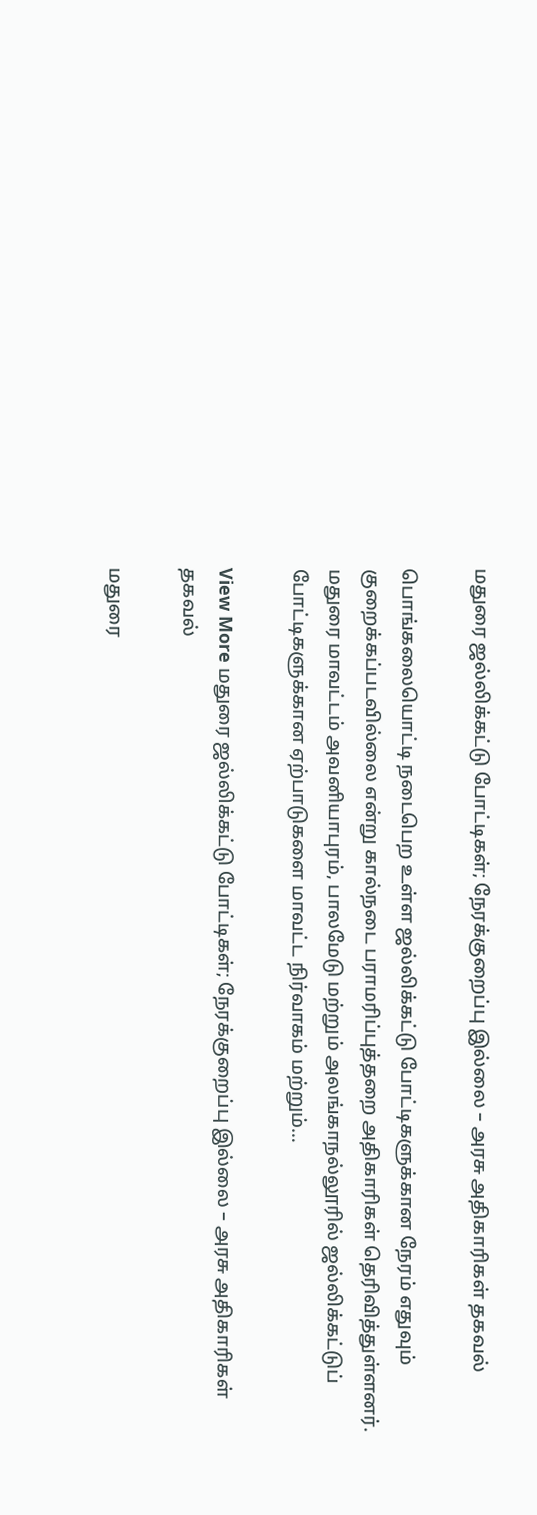மதுரை ஜல்லிக்கட்டு போட்டிகள்; நேரக்குறைப்பு இல்லை – அரசு அதிகாரிகள் தகவல்

பொங்கலையொட்டி நடைபெற உள்ள ஜல்லிக்கட்டு போட்டிகளுக்கான நேரம் எதுவும் குறைக்கப்படவில்லை என்று கால்நடை பராமரிப்புத்தறை அதிகாரிகள் தெரிவித்துள்ளனர். மதுரை மாவட்டம் அவனியாபுரம், பாலமேடு மற்றும் அலங்காநல்லூரில் ஜல்லிக்கட்டுப் போட்டிகளுக்கான ஏற்பாடுகளை மாவட்ட நிர்வாகம் மற்றும்…

View More மதுரை ஜல்லிக்கட்டு போட்டிகள்; நேரக்குறைப்பு இல்லை – அரசு அதிகாரிகள் தகவல்

மதுரை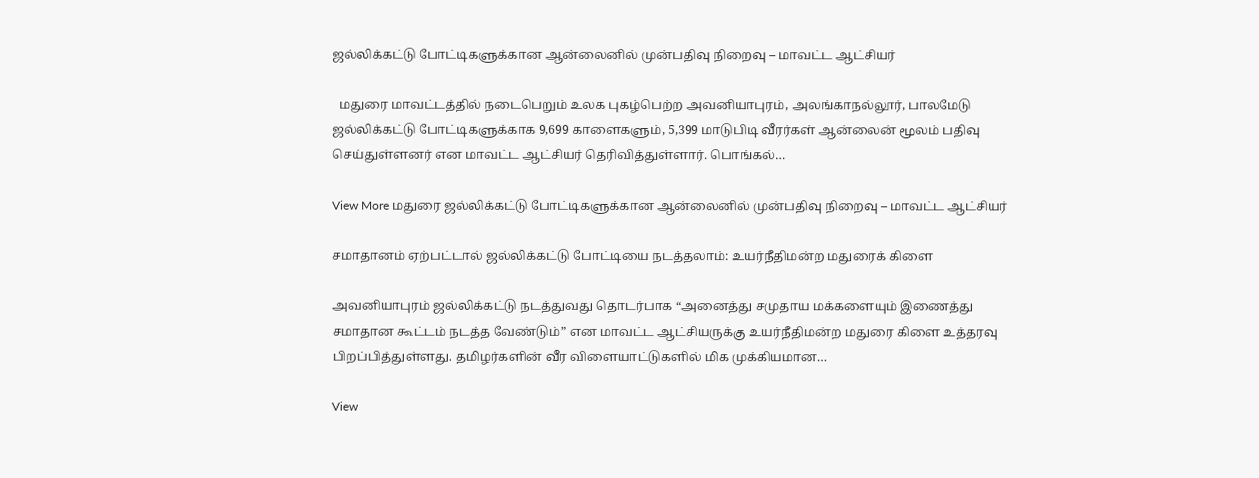ஜல்லிக்கட்டு போட்டிகளுக்கான ஆன்லைனில் முன்பதிவு நிறைவு – மாவட்ட ஆட்சியர்

  மதுரை மாவட்டத்தில் நடைபெறும் உலக புகழ்பெற்ற அவனியாபுரம், அலங்காநல்லூர், பாலமேடு ஜல்லிக்கட்டு போட்டிகளுக்காக 9,699 காளைகளும், 5,399 மாடுபிடி வீரர்கள் ஆன்லைன் மூலம் பதிவு செய்துள்ளனர் என மாவட்ட ஆட்சியர் தெரிவித்துள்ளார். பொங்கல்…

View More மதுரை ஜல்லிக்கட்டு போட்டிகளுக்கான ஆன்லைனில் முன்பதிவு நிறைவு – மாவட்ட ஆட்சியர்

சமாதானம் ஏற்பட்டால் ஜல்லிக்கட்டு போட்டியை நடத்தலாம்: உயர்நீதிமன்ற மதுரைக் கிளை

அவனியாபுரம் ஜல்லிக்கட்டு நடத்துவது தொடர்பாக “அனைத்து சமுதாய மக்களையும் இணைத்து சமாதான கூட்டம் நடத்த வேண்டும்” என மாவட்ட ஆட்சியருக்கு உயர்நீதிமன்ற மதுரை கிளை உத்தரவு பிறப்பித்துள்ளது. தமிழர்களின் வீர விளையாட்டுகளில் மிக முக்கியமான…

View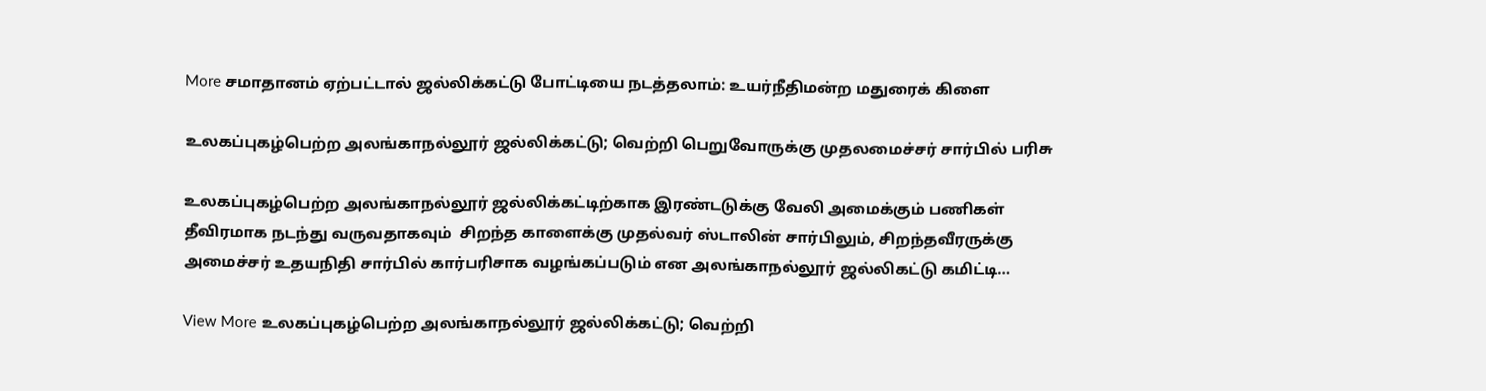More சமாதானம் ஏற்பட்டால் ஜல்லிக்கட்டு போட்டியை நடத்தலாம்: உயர்நீதிமன்ற மதுரைக் கிளை

உலகப்புகழ்பெற்ற அலங்காநல்லூர் ஜல்லிக்கட்டு; வெற்றி பெறுவோருக்கு முதலமைச்சர் சார்பில் பரிசு

உலகப்புகழ்பெற்ற அலங்காநல்லூர் ஜல்லிக்கட்டிற்காக இரண்டடுக்கு வேலி அமைக்கும் பணிகள் தீவிரமாக நடந்து வருவதாகவும்  சிறந்த காளைக்கு முதல்வர் ஸ்டாலின் சார்பிலும், சிறந்தவீரருக்கு அமைச்சர் உதயநிதி சார்பில் கார்பரிசாக வழங்கப்படும் என அலங்காநல்லூர் ஜல்லிகட்டு கமிட்டி…

View More உலகப்புகழ்பெற்ற அலங்காநல்லூர் ஜல்லிக்கட்டு; வெற்றி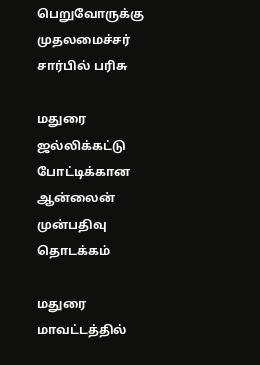பெறுவோருக்கு முதலமைச்சர் சார்பில் பரிசு

மதுரை ஜல்லிக்கட்டு போட்டிக்கான ஆன்லைன் முன்பதிவு தொடக்கம்

மதுரை மாவட்டத்தில்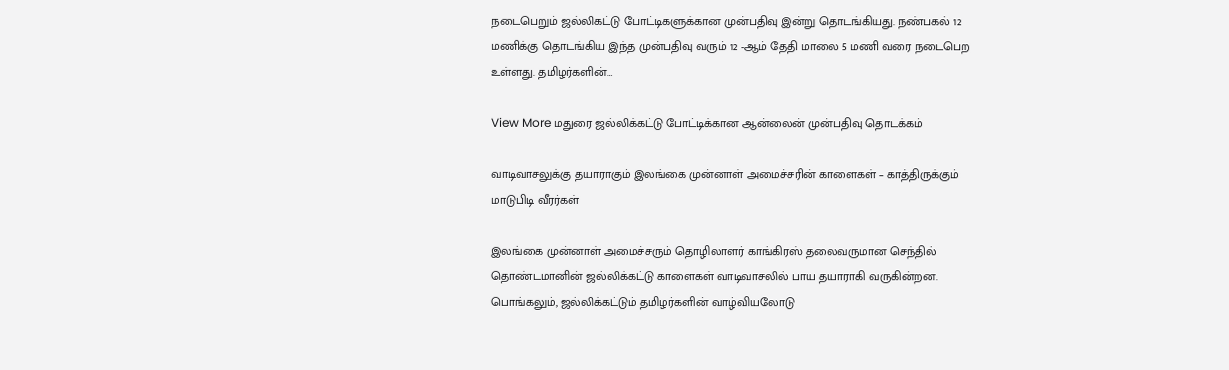நடைபெறும் ஜல்லிகட்டு போட்டிகளுக்கான முன்பதிவு இன்று தொடங்கியது. நண்பகல் 12 மணிக்கு தொடங்கிய இந்த முன்பதிவு வரும் 12 -ஆம் தேதி மாலை 5 மணி வரை நடைபெற உள்ளது. தமிழர்களின்…

View More மதுரை ஜல்லிக்கட்டு போட்டிக்கான ஆன்லைன் முன்பதிவு தொடக்கம்

வாடிவாசலுக்கு தயாராகும் இலங்கை முன்னாள் அமைச்சரின் காளைகள் – காத்திருக்கும் மாடுபிடி வீரர்கள்

இலங்கை முன்னாள் அமைச்சரும் தொழிலாளர் காங்கிரஸ் தலைவருமான செந்தில் தொண்டமானின் ஜல்லிக்கட்டு காளைகள் வாடிவாசலில் பாய தயாராகி வருகின்றன. பொங்கலும், ஜல்லிக்கட்டும் தமிழர்களின் வாழ்வியலோடு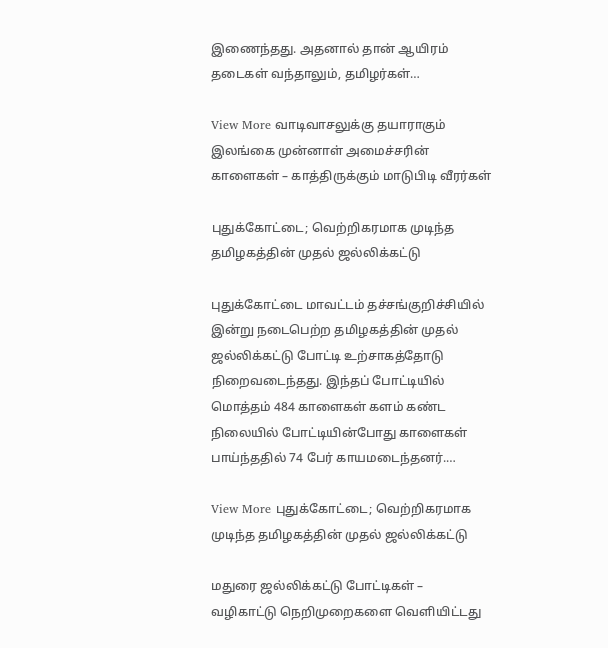இணைந்தது. அதனால் தான் ஆயிரம் தடைகள் வந்தாலும், தமிழர்கள்…

View More வாடிவாசலுக்கு தயாராகும் இலங்கை முன்னாள் அமைச்சரின் காளைகள் – காத்திருக்கும் மாடுபிடி வீரர்கள்

புதுக்கோட்டை; வெற்றிகரமாக முடிந்த தமிழகத்தின் முதல் ஜல்லிக்கட்டு

புதுக்கோட்டை மாவட்டம் தச்சங்குறிச்சியில் இன்று நடைபெற்ற தமிழகத்தின் முதல் ஜல்லிக்கட்டு போட்டி உற்சாகத்தோடு நிறைவடைந்தது. இந்தப் போட்டியில் மொத்தம் 484 காளைகள் களம் கண்ட நிலையில் போட்டியின்போது காளைகள் பாய்ந்ததில் 74 பேர் காயமடைந்தனர்.…

View More புதுக்கோட்டை; வெற்றிகரமாக முடிந்த தமிழகத்தின் முதல் ஜல்லிக்கட்டு

மதுரை ஜல்லிக்கட்டு போட்டிகள் – வழிகாட்டு நெறிமுறைகளை வெளியிட்டது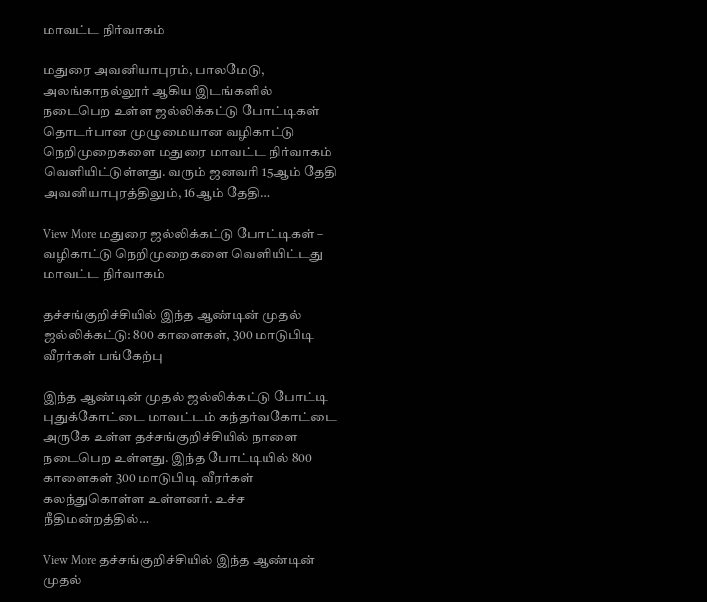மாவட்ட நிர்வாகம்

மதுரை அவனியாபுரம், பாலமேடு, அலங்காநல்லூர் ஆகிய இடங்களில் நடைபெற உள்ள ஜல்லிக்கட்டு போட்டிகள் தொடர்பான முழுமையான வழிகாட்டு நெறிமுறைகளை மதுரை மாவட்ட நிர்வாகம் வெளியிட்டுள்ளது. வரும் ஜனவரி 15ஆம் தேதி அவனியாபுரத்திலும், 16ஆம் தேதி…

View More மதுரை ஜல்லிக்கட்டு போட்டிகள் – வழிகாட்டு நெறிமுறைகளை வெளியிட்டது மாவட்ட நிர்வாகம்

தச்சங்குறிச்சியில் இந்த ஆண்டின் முதல் ஜல்லிக்கட்டு: 800 காளைகள், 300 மாடுபிடி வீரர்கள் பங்கேற்பு

இந்த ஆண்டின் முதல் ஜல்லிக்கட்டு போட்டி புதுக்கோட்டை மாவட்டம் கந்தர்வகோட்டை அருகே உள்ள தச்சங்குறிச்சியில் நாளை நடைபெற உள்ளது. இந்த போட்டியில் 800 காளைகள் 300 மாடுபிடி வீரர்கள் கலந்துகொள்ள உள்ளனர். உச்ச நீதிமன்றத்தில்…

View More தச்சங்குறிச்சியில் இந்த ஆண்டின் முதல்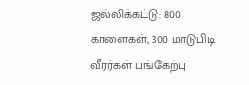ஜல்லிக்கட்டு: 800 காளைகள், 300 மாடுபிடி வீரர்கள் பங்கேற்பு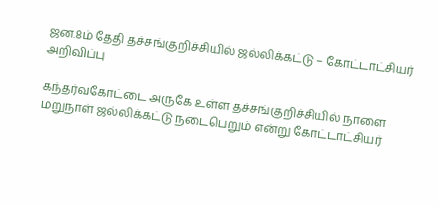ஜன.8ம் தேதி தச்சங்குறிச்சியில் ஜல்லிக்கட்டு – கோட்டாட்சியர் அறிவிப்பு

கந்தர்வகோட்டை அருகே உள்ள தச்சங்குறிச்சியில் நாளை மறுநாள் ஜல்லிக்கட்டு நடைபெறும் என்று கோட்டாட்சியர்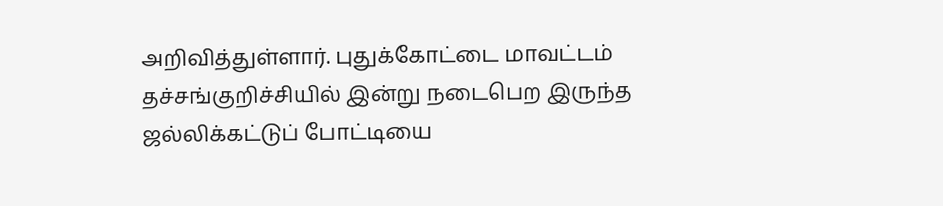அறிவித்துள்ளார். புதுக்கோட்டை மாவட்டம் தச்சங்குறிச்சியில் இன்று நடைபெற இருந்த ஜல்லிக்கட்டுப் போட்டியை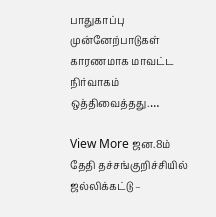பாதுகாப்பு முன்னேற்பாடுகள் காரணமாக மாவட்ட நிர்வாகம் ஒத்திவைத்தது.…

View More ஜன.8ம் தேதி தச்சங்குறிச்சியில் ஜல்லிக்கட்டு –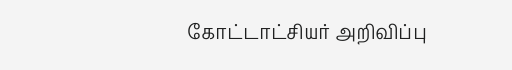கோட்டாட்சியர் அறிவிப்பு